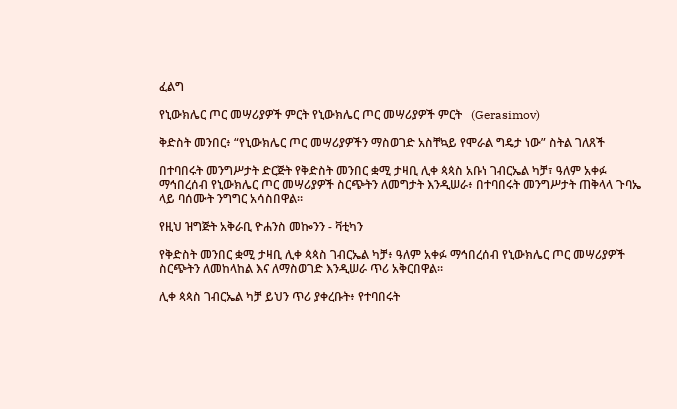ፈልግ

የኒውክሌር ጦር መሣሪያዎች ምርት የኒውክሌር ጦር መሣሪያዎች ምርት   (Gerasimov)

ቅድስት መንበር፥ “የኒውክሌር ጦር መሣሪያዎችን ማስወገድ አስቸኳይ የሞራል ግዴታ ነው” ስትል ገለጸች

በተባበሩት መንግሥታት ድርጅት የቅድስት መንበር ቋሚ ታዛቢ ሊቀ ጳጳስ አቡነ ገብርኤል ካቻ፣ ዓለም አቀፉ ማኅበረሰብ የኒውክሌር ጦር መሣሪያዎች ስርጭትን ለመግታት እንዲሠራ፥ በተባበሩት መንግሥታት ጠቅላላ ጉባኤ ላይ ባሰሙት ንግግር አሳስበዋል።

የዚህ ዝግጅት አቅራቢ ዮሐንስ መኰንን - ቫቲካን

የቅድስት መንበር ቋሚ ታዛቢ ሊቀ ጳጳስ ገብርኤል ካቻ፥ ዓለም አቀፉ ማኅበረሰብ የኒውክሌር ጦር መሣሪያዎች ስርጭትን ለመከላከል እና ለማስወገድ እንዲሠራ ጥሪ አቅርበዋል።

ሊቀ ጳጳስ ገብርኤል ካቻ ይህን ጥሪ ያቀረቡት፥ የተባበሩት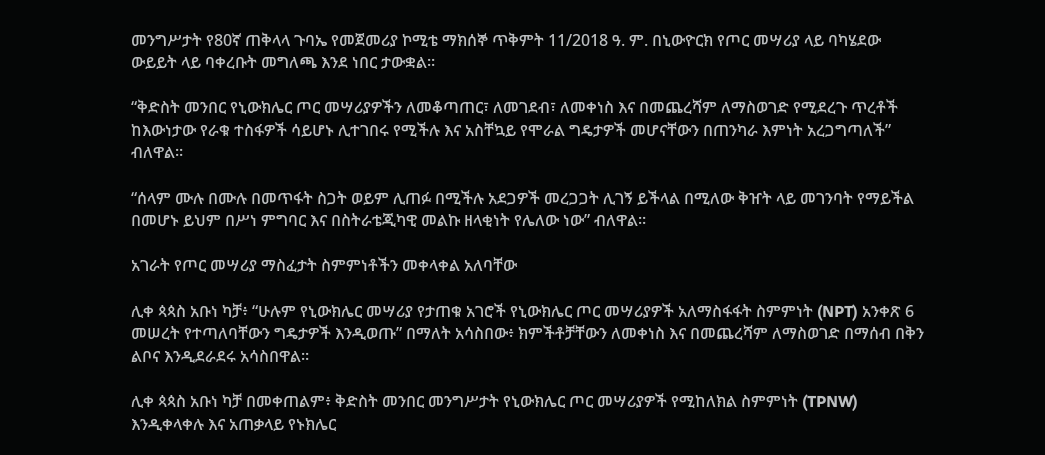መንግሥታት የ80ኛ ጠቅላላ ጉባኤ የመጀመሪያ ኮሚቴ ማክሰኞ ጥቅምት 11/2018 ዓ. ም. በኒውዮርክ የጦር መሣሪያ ላይ ባካሄደው ውይይት ላይ ባቀረቡት መግለጫ እንደ ነበር ታውቋል።

“ቅድስት መንበር የኒውክሌር ጦር መሣሪያዎችን ለመቆጣጠር፣ ለመገደብ፣ ለመቀነስ እና በመጨረሻም ለማስወገድ የሚደረጉ ጥረቶች ከእውነታው የራቁ ተስፋዎች ሳይሆኑ ሊተገበሩ የሚችሉ እና አስቸኳይ የሞራል ግዴታዎች መሆናቸውን በጠንካራ እምነት አረጋግጣለች” ብለዋል።

“ሰላም ሙሉ በሙሉ በመጥፋት ስጋት ወይም ሊጠፉ በሚችሉ አደጋዎች መረጋጋት ሊገኝ ይችላል በሚለው ቅዠት ላይ መገንባት የማይችል በመሆኑ ይህም በሥነ ምግባር እና በስትራቴጂካዊ መልኩ ዘላቂነት የሌለው ነው” ብለዋል።

አገራት የጦር መሣሪያ ማስፈታት ስምምነቶችን መቀላቀል አለባቸው

ሊቀ ጳጳስ አቡነ ካቻ፥ “ሁሉም የኒውክሌር መሣሪያ የታጠቁ አገሮች የኒውክሌር ጦር መሣሪያዎች አለማስፋፋት ስምምነት (NPT) አንቀጽ 6 መሠረት የተጣለባቸውን ግዴታዎች እንዲወጡ” በማለት አሳስበው፥ ክምችቶቻቸውን ለመቀነስ እና በመጨረሻም ለማስወገድ በማሰብ በቅን ልቦና እንዲደራደሩ አሳስበዋል።

ሊቀ ጳጳስ አቡነ ካቻ በመቀጠልም፥ ቅድስት መንበር መንግሥታት የኒውክሌር ጦር መሣሪያዎች የሚከለክል ስምምነት (TPNW) እንዲቀላቀሉ እና አጠቃላይ የኑክሌር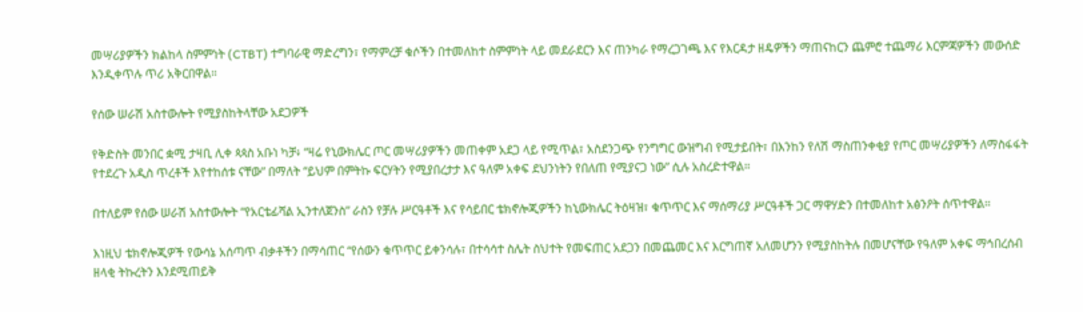መሣሪያዎችን ክልከላ ስምምነት (CTBT) ተግባራዊ ማድረግን፣ የማምረቻ ቁሶችን በተመለከተ ስምምነት ላይ መደራደርን እና ጠንካራ የማረጋገጫ እና የእርዳታ ዘዴዎችን ማጠናከርን ጨምሮ ተጨማሪ እርምጃዎችን መውሰድ እንዲቀጥሉ ጥሪ አቅርበዋል።

የሰው ሠራሽ አስተውሎት የሚያስከትላቸው አደጋዎች

የቅድስት መንበር ቋሚ ታዛቢ ሊቀ ጳጳስ አቡነ ካቻ፥ “ዛሬ የኒውክሌር ጦር መሣሪያዎችን መጠቀም አደጋ ላይ የሚጥል፣ አስደንጋጭ የንግግር ውዝግብ የሚታይበት፣ በእንከን የለሽ ማስጠንቀቂያ የጦር መሣሪያዎችን ለማስፋፋት የተደረጉ አዲስ ጥረቶች እየተከሰቱ ናቸው” በማለት “ይህም በምትኩ ፍርሃትን የሚያበረታታ እና ዓለም አቀፍ ደህንነትን የበለጠ የሚያናጋ ነው” ሲሉ አስረድተዋል።

በተለይም የሰው ሠራሽ አስተውሎት “የአርቴፊሻል ኢንተለጀንስ” ራስን የቻሉ ሥርዓቶች እና የሳይበር ቴክኖሎጂዎችን ከኒውክሌር ትዕዛዝ፣ ቁጥጥር እና ማሰማሪያ ሥርዓቶች ጋር ማዋሃድን በተመለከተ አፅንዖት ሰጥተዋል።

እነዚህ ቴክኖሎጂዎች የውሳኔ አሰጣጥ ብቃቶችን በማሳጠር “የሰውን ቁጥጥር ይቀንሳሉ፣ በተሳሳተ ስሌት ስህተት የመፍጠር አደጋን በመጨመር እና እርግጠኛ አለመሆንን የሚያስከትሉ በመሆናቸው የዓለም አቀፍ ማኅበረሰብ ዘላቂ ትኩረትን እንደሚጠይቅ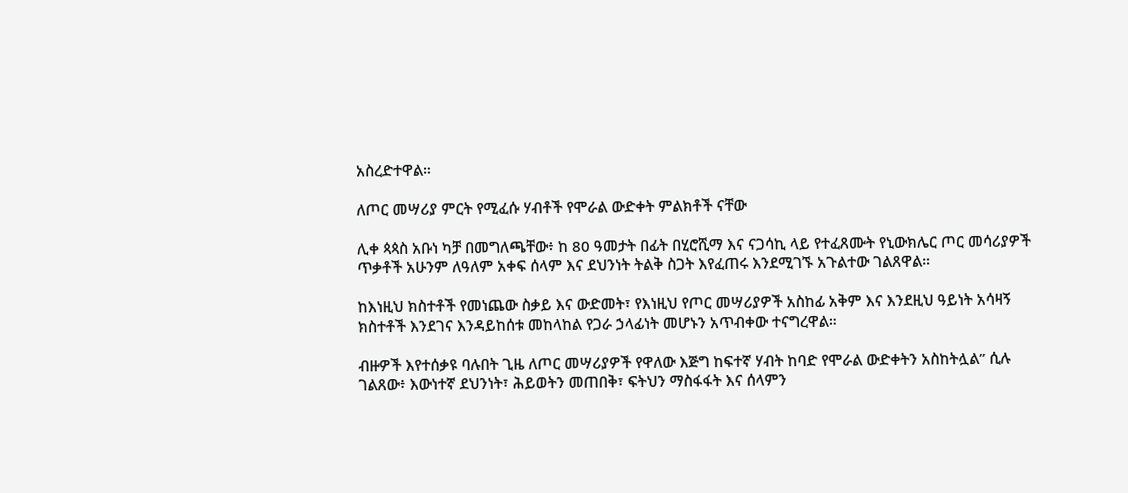አስረድተዋል።

ለጦር መሣሪያ ምርት የሚፈሱ ሃብቶች የሞራል ውድቀት ምልክቶች ናቸው

ሊቀ ጳጳስ አቡነ ካቻ በመግለጫቸው፥ ከ 80 ዓመታት በፊት በሂሮሺማ እና ናጋሳኪ ላይ የተፈጸሙት የኒውክሌር ጦር መሳሪያዎች ጥቃቶች አሁንም ለዓለም አቀፍ ሰላም እና ደህንነት ትልቅ ስጋት እየፈጠሩ እንደሚገኙ አጉልተው ገልጸዋል።

ከእነዚህ ክስተቶች የመነጨው ስቃይ እና ውድመት፣ የእነዚህ የጦር መሣሪያዎች አስከፊ አቅም እና እንደዚህ ዓይነት አሳዛኝ ክስተቶች እንደገና እንዳይከሰቱ መከላከል የጋራ ኃላፊነት መሆኑን አጥብቀው ተናግረዋል።

ብዙዎች እየተሰቃዩ ባሉበት ጊዜ ለጦር መሣሪያዎች የዋለው እጅግ ከፍተኛ ሃብት ከባድ የሞራል ውድቀትን አስከትሏል” ሲሉ ገልጸው፥ እውነተኛ ደህንነት፣ ሕይወትን መጠበቅ፣ ፍትህን ማስፋፋት እና ሰላምን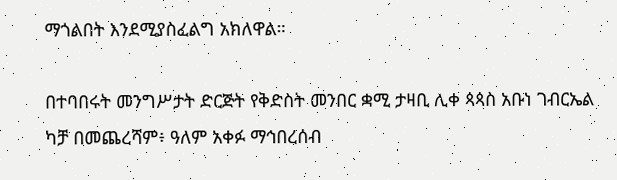ማጎልበት እንደሚያስፈልግ አክለዋል።

በተባበሩት መንግሥታት ድርጅት የቅድስት መንበር ቋሚ ታዛቢ ሊቀ ጳጳስ አቡነ ገብርኤል ካቻ በመጨረሻም፥ ዓለም አቀፉ ማኅበረሰብ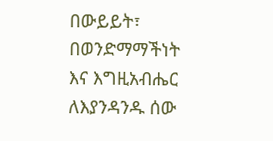በውይይት፣ በወንድማማችነት እና እግዚአብሔር ለእያንዳንዱ ሰው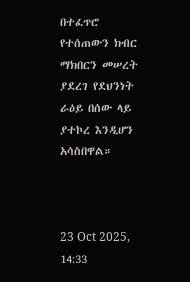በተፈጥሮ የተሰጠውን ክብር ማክበርን መሠረት ያደረገ የደህንነት ራዕይ በሰው ላይ ያተኮረ እንዲሆን አሳስበዋል።



23 Oct 2025, 14:33